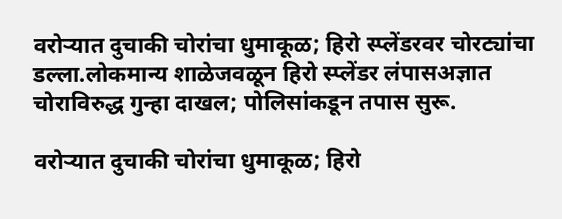वरोऱ्यात दुचाकी चोरांचा धुमाकूळ; हिरो स्प्लेंडरवर चोरट्यांचा डल्ला.लोकमान्य शाळेजवळून हिरो स्प्लेंडर लंपासअज्ञात चोराविरुद्ध गुन्हा दाखल; पोलिसांकडून तपास सुरू.

वरोऱ्यात दुचाकी चोरांचा धुमाकूळ; हिरो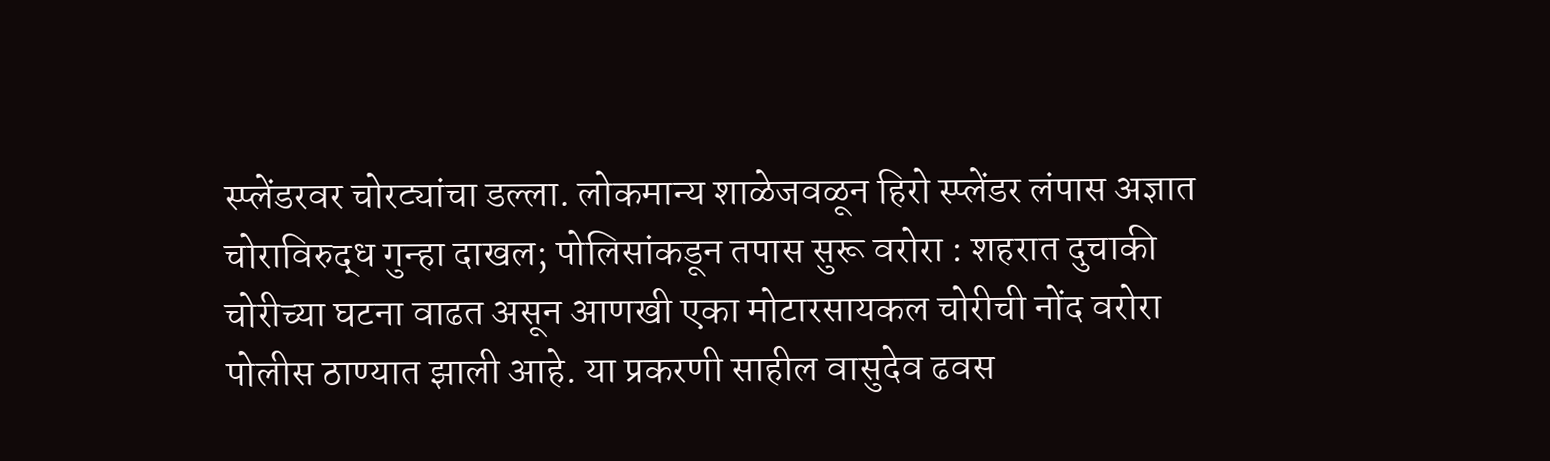स्प्लेंडरवर चोरट्यांचा डल्ला. लोकमान्य शाळेजवळून हिरो स्प्लेंडर लंपास अज्ञात चोराविरुद्ध गुन्हा दाखल; पोलिसांकडून तपास सुरू वरोरा : शहरात दुचाकी चोरीच्या घटना वाढत असून आणखी एका मोटारसायकल चोरीची नोंद वरोरा पोलीस ठाण्यात झाली आहे. या प्रकरणी साहील वासुदेव ढवस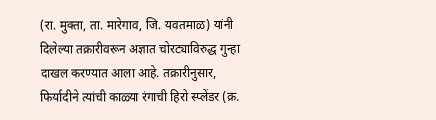(रा. मुक्ता, ता. मारेगाव, जि. यवतमाळ) यांनी दिलेल्या तक्रारीवरून अज्ञात चोरट्याविरुद्ध गुन्हा दाखल करण्यात आला आहे. तक्रारीनुसार, फिर्यादीने त्यांची काळ्या रंगाची हिरो स्प्लेंडर (क्र.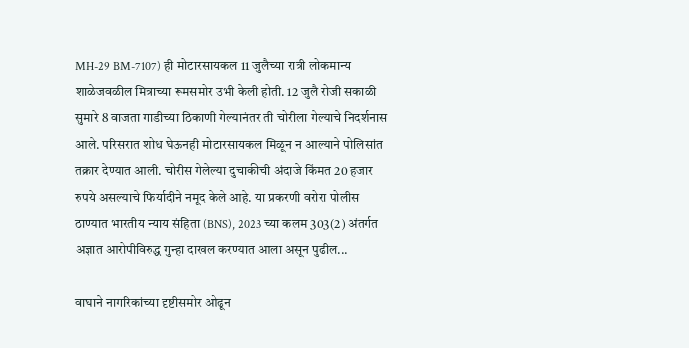MH-29 BM-7107) ही मोटारसायकल 11 जुलैच्या रात्री लोकमान्य शाळेजवळील मित्राच्या रूमसमोर उभी केली होती. 12 जुलै रोजी सकाळी सुमारे 8 वाजता गाडीच्या ठिकाणी गेल्यानंतर ती चोरीला गेल्याचे निदर्शनास आले. परिसरात शोध घेऊनही मोटारसायकल मिळून न आल्याने पोलिसांत तक्रार देण्यात आली. चोरीस गेलेल्या दुचाकीची अंदाजे किंमत 20 हजार रुपये असल्याचे फिर्यादीने नमूद केले आहे. या प्रकरणी वरोरा पोलीस ठाण्यात भारतीय न्याय संहिता (BNS), 2023 च्या कलम 303(2) अंतर्गत अज्ञात आरोपीविरुद्ध गुन्हा दाखल करण्यात आला असून पुढील...

वाघाने नागरिकांच्या दृष्टीसमोर ओढून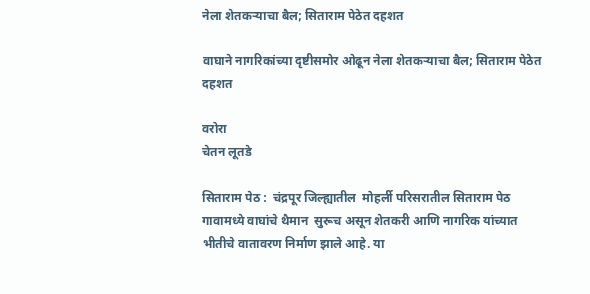नेला शेतकऱ्याचा बैल; सिताराम पेठेत दहशत

वाघाने नागरिकांच्या दृष्टीसमोर ओढून नेला शेतकऱ्याचा बैल; सिताराम पेठेत दहशत

वरोरा
चेतन लूतडे

सिताराम पेठ :  चंद्रपूर जिल्ह्यातील  मोहर्ली परिसरातील सिताराम पेठ गावामध्ये वाघांचे थैमान  सुरूच असून शेतकरी आणि नागरिक यांच्यात भीतीचे वातावरण निर्माण झाले आहे. या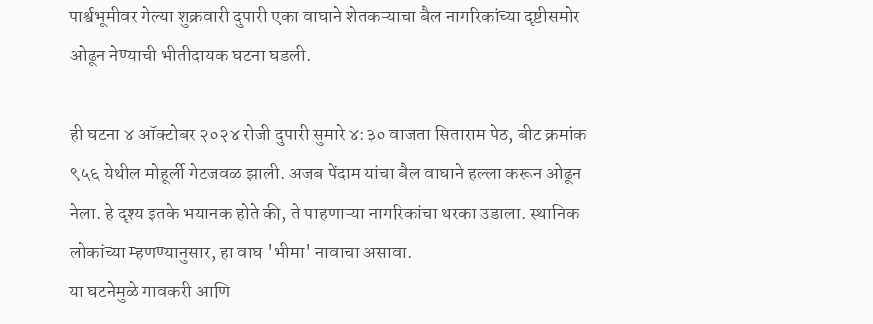पार्श्वभूमीवर गेल्या शुक्रवारी दुपारी एका वाघाने शेतकऱ्याचा बैल नागरिकांच्या दृष्टीसमोर ओढून नेण्याची भीतीदायक घटना घडली.

ही घटना ४ ऑक्टोबर २०२४ रोजी दुपारी सुमारे ४:३० वाजता सिताराम पेठ, बीट क्रमांक ९५६ येथील मोहूर्ली गेटजवळ झाली. अजब पेंदाम यांचा बैल वाघाने हल्ला करून ओढून नेला. हे दृश्य इतके भयानक होते की, ते पाहणाऱ्या नागरिकांचा थरका उडाला. स्थानिक लोकांच्या म्हणण्यानुसार, हा वाघ 'भीमा' नावाचा असावा.
या घटनेमुळे गावकरी आणि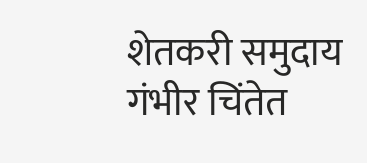शेतकरी समुदाय गंभीर चिंतेत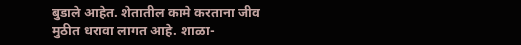बुडाले आहेत. शेतातील कामे करताना जीव मुठीत धरावा लागत आहे. शाळा-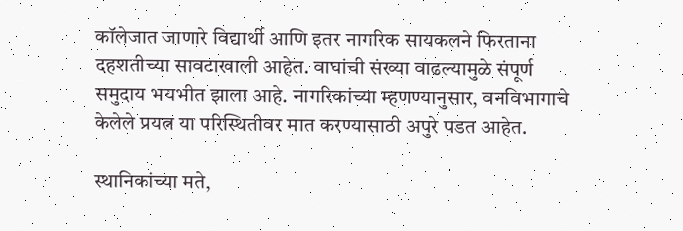कॉलेजात जाणारे विद्यार्थी आणि इतर नागरिक सायकलने फिरताना दहशतीच्या सावटाखाली आहेत. वाघांची संख्या वाढल्यामुळे संपूर्ण समुदाय भयभीत झाला आहे. नागरिकांच्या म्हणण्यानुसार, वनविभागाचे केलेले प्रयत्न या परिस्थितीवर मात करण्यासाठी अपुरे पडत आहेत.

स्थानिकांच्या मते,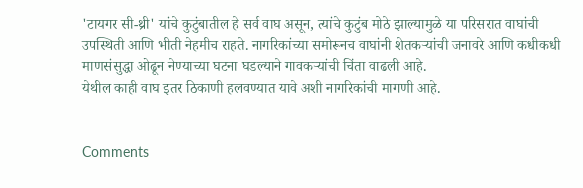'टायगर सी-थ्री' यांचे कुटुंबातील हे सर्व वाघ असून, त्यांचे कुटुंब मोठे झाल्यामुळे या परिसरात वाघांची उपस्थिती आणि भीती नेहमीच राहते. नागरिकांच्या समोरूनच वाघांनी शेतकऱ्यांची जनावरे आणि कधीकधी माणसंसुद्धा ओढून नेण्याच्या घटना घडल्याने गावकऱ्यांची चिंता वाढली आहे.
येथील काही वाघ इतर ठिकाणी हलवण्यात यावे अशी नागरिकांची मागणी आहे.


Comments